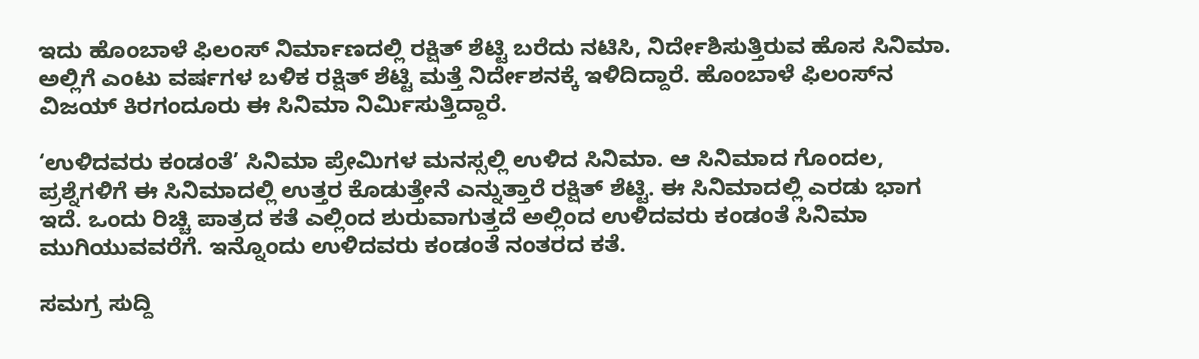ಇದು ಹೊಂಬಾಳೆ ಫಿಲಂಸ್ ನಿರ್ಮಾಣದಲ್ಲಿ ರಕ್ಷಿತ್ ಶೆಟ್ಟಿ ಬರೆದು ನಟಿಸಿ, ನಿರ್ದೇಶಿಸುತ್ತಿರುವ ಹೊಸ ಸಿನಿಮಾ. ಅಲ್ಲಿಗೆ ಎಂಟು ವರ್ಷಗಳ ಬಳಿಕ ರಕ್ಷಿತ್ ಶೆಟ್ಟಿ ಮತ್ತೆ ನಿರ್ದೇಶನಕ್ಕೆ ಇಳಿದಿದ್ದಾರೆ. ಹೊಂಬಾಳೆ ಫಿಲಂಸ್‌ನ ವಿಜಯ್ ಕಿರಗಂದೂರು ಈ ಸಿನಿಮಾ ನಿರ್ಮಿಸುತ್ತಿದ್ದಾರೆ.

‘ಉಳಿದವರು ಕಂಡಂತೆ’ ಸಿನಿಮಾ ಪ್ರೇಮಿಗಳ ಮನಸ್ಸಲ್ಲಿ ಉಳಿದ ಸಿನಿಮಾ. ಆ ಸಿನಿಮಾದ ಗೊಂದಲ, ಪ್ರಶ್ನೆಗಳಿಗೆ ಈ ಸಿನಿಮಾದಲ್ಲಿ ಉತ್ತರ ಕೊಡುತ್ತೇನೆ ಎನ್ನುತ್ತಾರೆ ರಕ್ಷಿತ್ ಶೆಟ್ಟಿ. ಈ ಸಿನಿಮಾದಲ್ಲಿ ಎರಡು ಭಾಗ ಇದೆ. ಒಂದು ರಿಚ್ಚಿ ಪಾತ್ರದ ಕತೆ ಎಲ್ಲಿಂದ ಶುರುವಾಗುತ್ತದೆ ಅಲ್ಲಿಂದ ಉಳಿದವರು ಕಂಡಂತೆ ಸಿನಿಮಾ ಮುಗಿಯುವವರೆಗೆ. ಇನ್ನೊಂದು ಉಳಿದವರು ಕಂಡಂತೆ ನಂತರದ ಕತೆ.

ಸಮಗ್ರ ಸುದ್ದಿ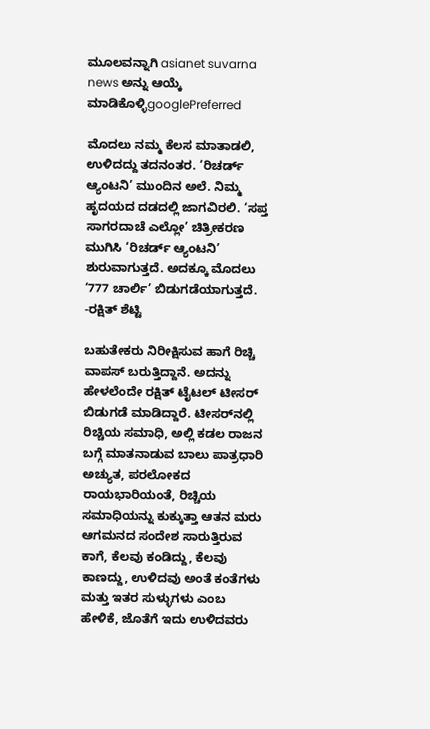ಮೂಲವನ್ನಾಗಿ asianet suvarna news ಅನ್ನು ಆಯ್ಕೆ ಮಾಡಿಕೊಳ್ಳಿgooglePreferred

ಮೊದಲು ನಮ್ಮ ಕೆಲಸ ಮಾತಾಡಲಿ, ಉಳಿದದ್ದು ತದನಂತರ. ‘ರಿಚರ್ಡ್ ಆ್ಯಂಟನಿ’ ಮುಂದಿನ ಅಲೆ. ನಿಮ್ಮ ಹೃದಯದ ದಡದಲ್ಲಿ ಜಾಗವಿರಲಿ. ‘ಸಪ್ತ ಸಾಗರದಾಚೆ ಎಲ್ಲೋ’ ಚಿತ್ರೀಕರಣ ಮುಗಿಸಿ ‘ರಿಚರ್ಡ್ ಆ್ಯಂಟನಿ’ ಶುರುವಾಗುತ್ತದೆ. ಅದಕ್ಕೂ ಮೊದಲು ‘777 ಚಾರ್ಲಿ’ ಬಿಡುಗಡೆಯಾಗುತ್ತದೆ. -ರಕ್ಷಿತ್ ಶೆಟ್ಟಿ

ಬಹುತೇಕರು ನಿರೀಕ್ಷಿಸುವ ಹಾಗೆ ರಿಚ್ಚಿ ವಾಪಸ್ ಬರುತ್ತಿದ್ದಾನೆ. ಅದನ್ನು ಹೇಳಲೆಂದೇ ರಕ್ಷಿತ್ ಟೈಟಲ್ ಟೀಸರ್ ಬಿಡುಗಡೆ ಮಾಡಿದ್ದಾರೆ. ಟೀಸರ್‌ನಲ್ಲಿ ರಿಚ್ಚಿಯ ಸಮಾಧಿ, ಅಲ್ಲಿ ಕಡಲ ರಾಜನ ಬಗ್ಗೆ ಮಾತನಾಡುವ ಬಾಲು ಪಾತ್ರಧಾರಿ ಅಚ್ಯುತ, ಪರಲೋಕದ ರಾಯಭಾರಿಯಂತೆ, ರಿಚ್ಚಿಯ ಸಮಾಧಿಯನ್ನು ಕುಕ್ಕುತ್ತಾ ಆತನ ಮರು ಆಗಮನದ ಸಂದೇಶ ಸಾರುತ್ತಿರುವ ಕಾಗೆ, ಕೆಲವು ಕಂಡಿದ್ದು, ಕೆಲವು ಕಾಣದ್ದು, ಉಳಿದವು ಅಂತೆ ಕಂತೆಗಳು ಮತ್ತು ಇತರ ಸುಳ್ಳುಗಳು ಎಂಬ ಹೇಳಿಕೆ, ಜೊತೆಗೆ ಇದು ಉಳಿದವರು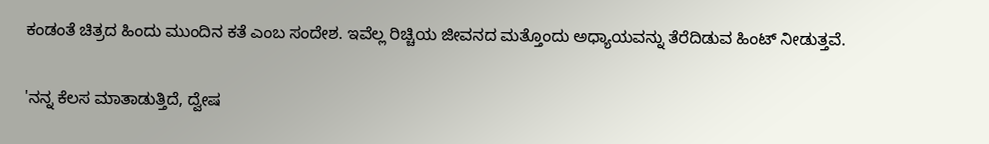ಕಂಡಂತೆ ಚಿತ್ರದ ಹಿಂದು ಮುಂದಿನ ಕತೆ ಎಂಬ ಸಂದೇಶ. ಇವೆಲ್ಲ ರಿಚ್ಚಿಯ ಜೀವನದ ಮತ್ತೊಂದು ಅಧ್ಯಾಯವನ್ನು ತೆರೆದಿಡುವ ಹಿಂಟ್ ನೀಡುತ್ತವೆ.

'ನನ್ನ ಕೆಲಸ ಮಾತಾಡುತ್ತಿದೆ, ದ್ವೇಷ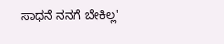ಸಾಧನೆ ನನಗೆ ಬೇಕಿಲ್ಲ'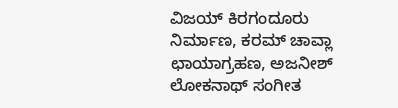ವಿಜಯ್ ಕಿರಗಂದೂರು ನಿರ್ಮಾಣ, ಕರಮ್ ಚಾವ್ಲಾ ಛಾಯಾಗ್ರಹಣ, ಅಜನೀಶ್ ಲೋಕನಾಥ್ ಸಂಗೀತ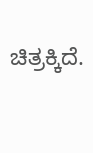ಚಿತ್ರಕ್ಕಿದೆ.